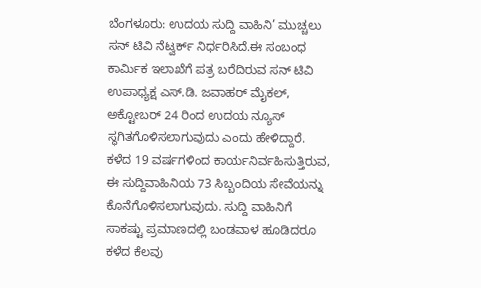ಬೆಂಗಳೂರು: ಉದಯ ಸುದ್ದಿ ವಾಹಿನಿ’ ಮುಚ್ಚಲು ಸನ್ ಟಿವಿ ನೆಟ್ವರ್ಕ್ ನಿರ್ಧರಿಸಿದೆ.ಈ ಸಂಬಂಧ ಕಾರ್ಮಿಕ ಇಲಾಖೆಗೆ ಪತ್ರ ಬರೆದಿರುವ ಸನ್ ಟಿವಿ ಉಪಾಧ್ಯಕ್ಷ ಎಸ್.ಡಿ. ಜವಾಹರ್ ಮೈಕಲ್, ಅಕ್ಟೋಬರ್ 24 ರಿಂದ ಉದಯ ನ್ಯೂಸ್ ಸ್ಥಗಿತಗೊಳಿಸಲಾಗುವುದು ಎಂದು ಹೇಳಿದ್ದಾರೆ.
ಕಳೆದ 19 ವರ್ಷಗಳಿಂದ ಕಾರ್ಯನಿರ್ವಹಿಸುತ್ತಿರುವ, ಈ ಸುದ್ದಿವಾಹಿನಿಯ 73 ಸಿಬ್ಬಂದಿಯ ಸೇವೆಯನ್ನು ಕೊನೆಗೊಳಿಸಲಾಗುವುದು. ಸುದ್ದಿ ವಾಹಿನಿಗೆ ಸಾಕಷ್ಟು ಪ್ರಮಾಣದಲ್ಲಿ ಬಂಡವಾಳ ಹೂಡಿದರೂ ಕಳೆದ ಕೆಲವು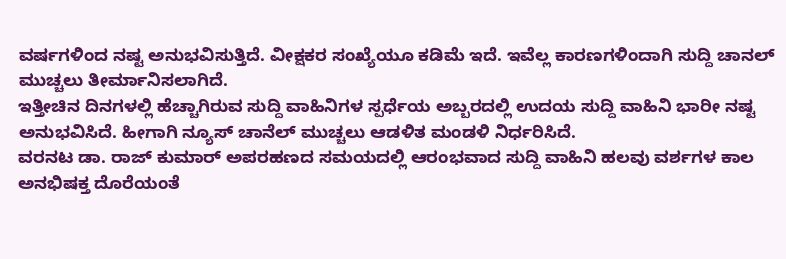ವರ್ಷಗಳಿಂದ ನಷ್ಟ ಅನುಭವಿಸುತ್ತಿದೆ. ವೀಕ್ಷಕರ ಸಂಖ್ಯೆಯೂ ಕಡಿಮೆ ಇದೆ. ಇವೆಲ್ಲ ಕಾರಣಗಳಿಂದಾಗಿ ಸುದ್ದಿ ಚಾನಲ್ ಮುಚ್ಚಲು ತೀರ್ಮಾನಿಸಲಾಗಿದೆ.
ಇತ್ತೀಚಿನ ದಿನಗಳಲ್ಲಿ ಹೆಚ್ಚಾಗಿರುವ ಸುದ್ದಿ ವಾಹಿನಿಗಳ ಸ್ಪರ್ಧೆಯ ಅಬ್ಬರದಲ್ಲಿ ಉದಯ ಸುದ್ದಿ ವಾಹಿನಿ ಭಾರೀ ನಷ್ಟ ಅನುಭವಿಸಿದೆ. ಹೀಗಾಗಿ ನ್ಯೂಸ್ ಚಾನೆಲ್ ಮುಚ್ಚಲು ಆಡಳಿತ ಮಂಡಳಿ ನಿರ್ಧರಿಸಿದೆ.
ವರನಟ ಡಾ. ರಾಜ್ ಕುಮಾರ್ ಅಪರಹಣದ ಸಮಯದಲ್ಲಿ ಆರಂಭವಾದ ಸುದ್ದಿ ವಾಹಿನಿ ಹಲವು ವರ್ಶಗಳ ಕಾಲ ಅನಭಿಷಕ್ತ ದೊರೆಯಂತೆ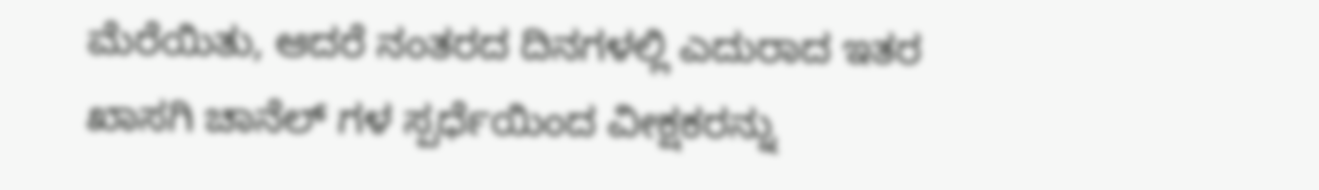ಮೆರೆಯಿತು, ಆದರೆ ನಂತರದ ದಿನಗಳಲ್ಲಿ ಎದುರಾದ ಇತರ ಖಾಸಗಿ ಚಾನೆಲ್ ಗಳ ಸ್ಪರ್ಧೆಯಿಂದ ವೀಕ್ಷಕರನ್ನು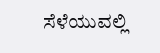ಸೆಳೆಯುವಲ್ಲಿ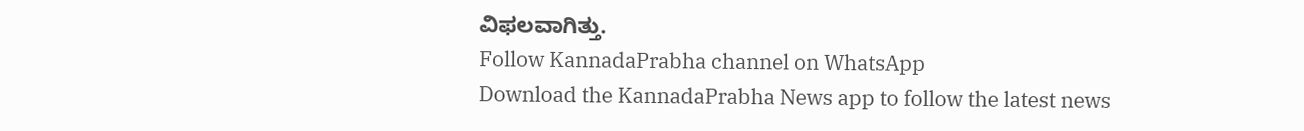ವಿಫಲವಾಗಿತ್ತು.
Follow KannadaPrabha channel on WhatsApp
Download the KannadaPrabha News app to follow the latest news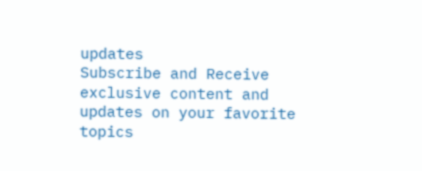updates
Subscribe and Receive exclusive content and updates on your favorite topics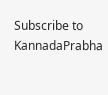Subscribe to KannadaPrabha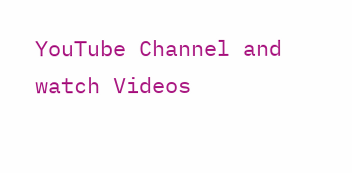YouTube Channel and watch Videos